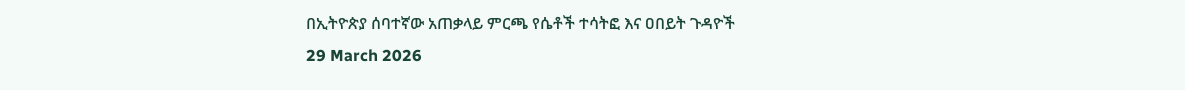በኢትዮጵያ ሰባተኛው አጠቃላይ ምርጫ የሴቶች ተሳትፎ እና ዐበይት ጉዳዮች
29 March 2026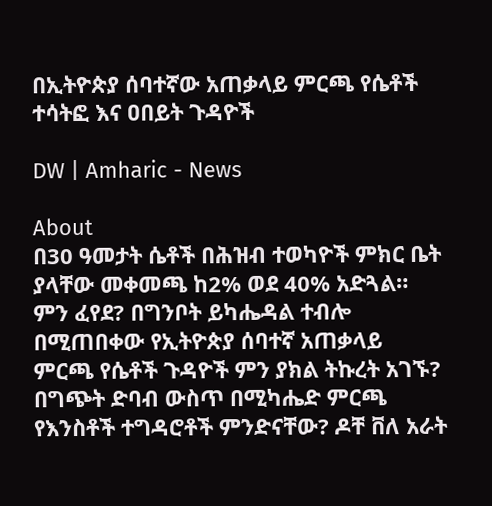በኢትዮጵያ ሰባተኛው አጠቃላይ ምርጫ የሴቶች ተሳትፎ እና ዐበይት ጉዳዮች

DW | Amharic - News

About
በ30 ዓመታት ሴቶች በሕዝብ ተወካዮች ምክር ቤት ያላቸው መቀመጫ ከ2% ወደ 40% አድጓል። ምን ፈየደ? በግንቦት ይካሔዳል ተብሎ በሚጠበቀው የኢትዮጵያ ሰባተኛ አጠቃላይ ምርጫ የሴቶች ጉዳዮች ምን ያክል ትኩረት አገኙ? በግጭት ድባብ ውስጥ በሚካሔድ ምርጫ የእንስቶች ተግዳሮቶች ምንድናቸው? ዶቸ ቨለ አራት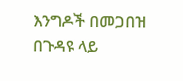እንግዶች በመጋበዝ በጉዳዩ ላይ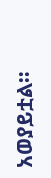አወያይቷል።